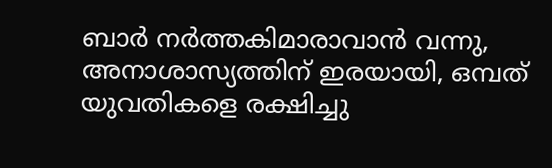ബാര്‍ നര്‍ത്തകിമാരാവാന്‍ വന്നു, അനാശാസ്യത്തിന് ഇരയായി, ഒമ്പത് യുവതികളെ രക്ഷിച്ചു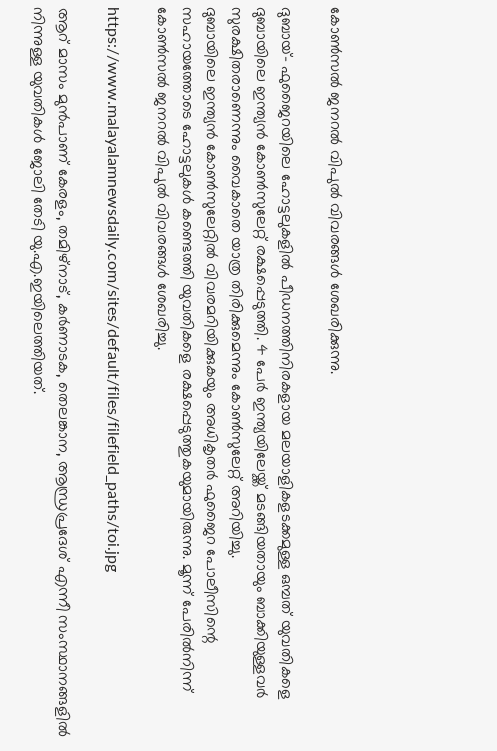കോണ്‍സല്‍ ജനറല്‍ വിപുല്‍ വിവരങ്ങള്‍ ശേഖരിക്കുന്നു.

ദുബായ്- ഫുജൈറയിലെ ഹോട്ടലുകളില്‍ പീഡനത്തിനിരകളായ മലയാളികളടക്കമുള്ള ഒമ്പത് യുവതികളെ ദുബായിലെ ഇന്ത്യന്‍ കോണ്‍സുലേറ്റ് രക്ഷപ്പെടുത്തി. 4 പേര്‍ ഇന്ത്യയിലേയ്ക്ക് മടങ്ങിയതായും ബാക്കിയുള്ളവര്‍ സുരക്ഷിതരാണെന്നും വൈകാതെ യാത്ര തിരിക്കുമെന്നും കോണ്‍സുലേറ്റ് അറിയിച്ചു.
ദുബായിലെ ഇന്ത്യന്‍ കോണ്‍സുലേറ്റില്‍ വിവരമറിയിക്കുകയും അധികൃതര്‍ ഫുജൈറ പോലീസിന്റെ സഹായത്തോടെ ഹോട്ടലുകള്‍ കണ്ടെത്തി യുവതികളെ രക്ഷപ്പെടുത്തുകയുമായിരുന്നു. മൂന്ന് പേരില്‍നിന്ന് കോണ്‍സല്‍ ജനറല്‍ വിപുല്‍ വിവരങ്ങള്‍ ശേഖരിച്ചു.

https://www.malayalamnewsdaily.com/sites/default/files/filefield_paths/toi.jpg

ആറ് മാസം മുന്‍പാണ് കേരളം, തമിഴ്‌നാട്, കര്‍ണാടക, തെലങ്കാന, ആന്ധ്രപ്രദേശ് എന്നീ സംസ്ഥാനങ്ങളില്‍ നിന്നുള്ള യുവതികള്‍ ജോലി തേടി യു.എ.ഇയിലെത്തിയത്.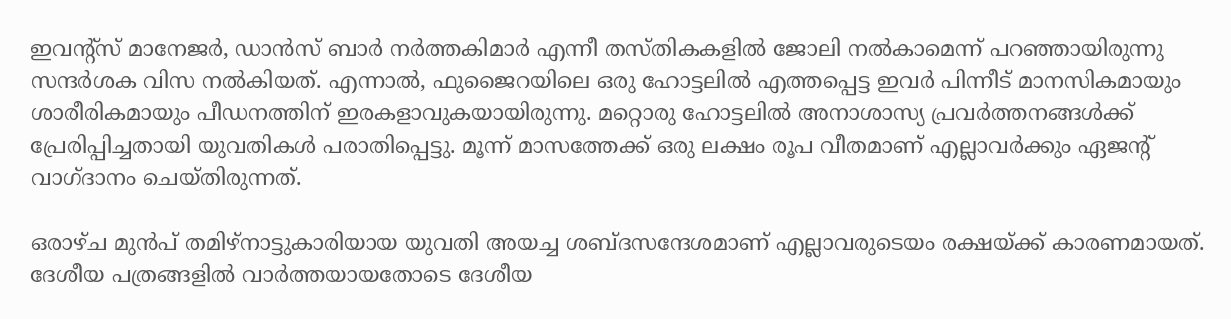ഇവന്റ്‌സ് മാനേജര്‍, ഡാന്‍സ് ബാര്‍ നര്‍ത്തകിമാര്‍ എന്നീ തസ്തികകളില്‍ ജോലി നല്‍കാമെന്ന് പറഞ്ഞായിരുന്നു സന്ദര്‍ശക വിസ നല്‍കിയത്. എന്നാല്‍, ഫുജൈറയിലെ ഒരു ഹോട്ടലില്‍ എത്തപ്പെട്ട ഇവര്‍ പിന്നീട് മാനസികമായും ശാരീരികമായും പീഡനത്തിന് ഇരകളാവുകയായിരുന്നു. മറ്റൊരു ഹോട്ടലില്‍ അനാശാസ്യ പ്രവര്‍ത്തനങ്ങള്‍ക്ക് പ്രേരിപ്പിച്ചതായി യുവതികള്‍ പരാതിപ്പെട്ടു. മൂന്ന് മാസത്തേക്ക് ഒരു ലക്ഷം രൂപ വീതമാണ് എല്ലാവര്‍ക്കും ഏജന്റ് വാഗ്ദാനം ചെയ്തിരുന്നത്.

ഒരാഴ്ച മുന്‍പ് തമിഴ്‌നാട്ടുകാരിയായ യുവതി അയച്ച ശബ്ദസന്ദേശമാണ് എല്ലാവരുടെയം രക്ഷയ്ക്ക് കാരണമായത്. ദേശീയ പത്രങ്ങളില്‍ വാര്‍ത്തയായതോടെ ദേശീയ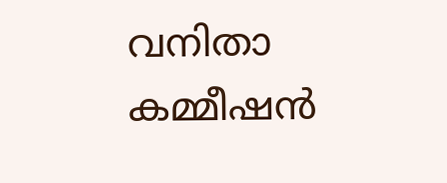വനിതാ കമ്മീഷന്‍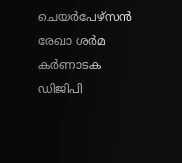ചെയര്‍പേഴ്‌സന്‍ രേഖാ ശര്‍മ കര്‍ണാടക ഡിജിപി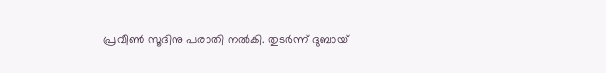പ്രവീണ്‍ സൂദിനു പരാതി നല്‍കി. തുടര്‍ന്ന് ദുബായ്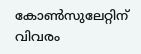കോണ്‍സുലേറ്റിന് വിവരം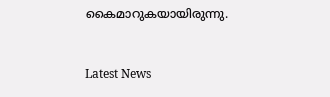കൈമാറുകയായിരുന്നു.



Latest News